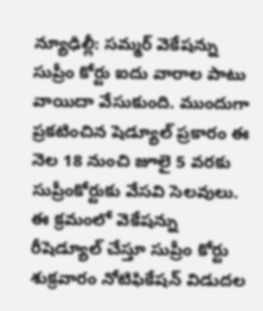న్యూఢిల్లీ: సమ్మర్ వెకేషన్ను సుప్రీం కోర్టు ఐదు వారాల పాటు వాయిదా వేసుకుంది. ముందుగా ప్రకటించిన షెడ్యూల్ ప్రకారం ఈ నెల 18 నుంచి జూలై 5 వరకు సుప్రీంకోర్టుకు వేసవి సెలవులు. ఈ క్రమంలో వెకేషన్ను రీషెడ్యూల్ చేస్తూ సుప్రీం కోర్టు శుక్రవారం నోటిఫికేషన్ విడుదల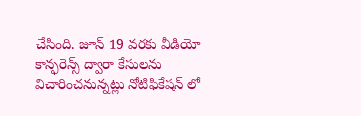చేసింది. జూన్ 19 వరకు వీడియో కాన్ఫరెన్స్ ద్వారా కేసులను విచారించనున్నట్లు నోటిఫికేషన్ లో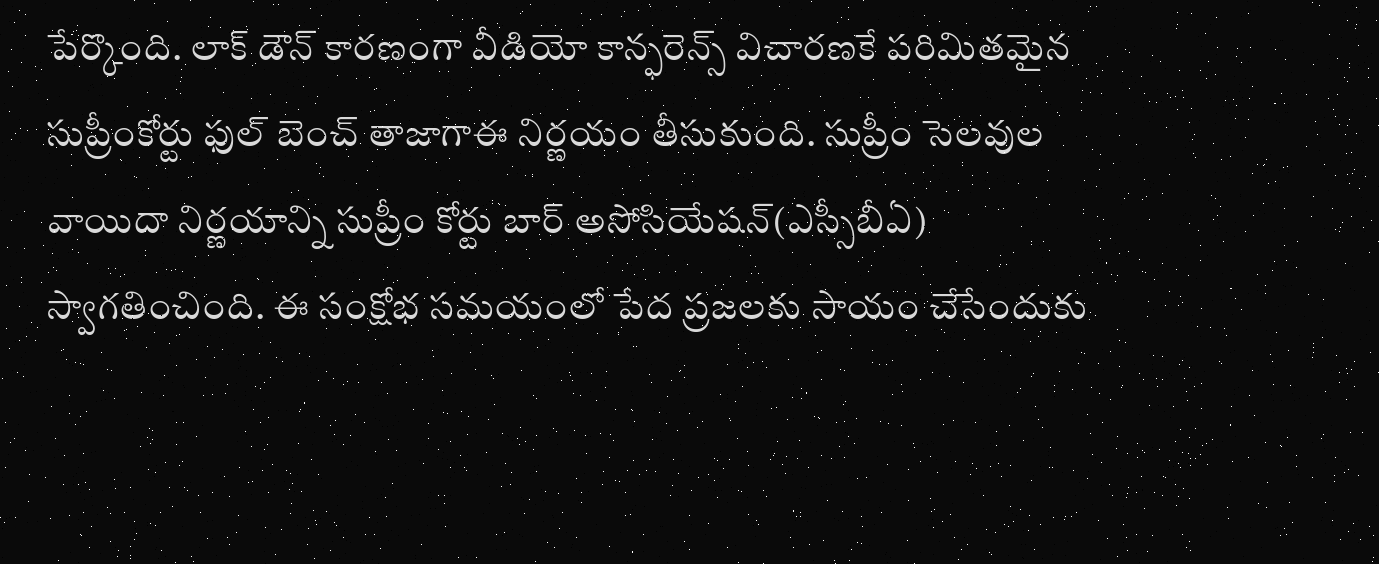పేర్కొంది. లాక్ డౌన్ కారణంగా వీడియో కాన్ఫరెన్స్ విచారణకే పరిమితమైన సుప్రీంకోర్టు ఫుల్ బెంచ్ తాజాగాఈ నిర్ణయం తీసుకుంది. సుప్రీం సెలవుల వాయిదా నిర్ణయాన్ని సుప్రీం కోర్టు బార్ అసోసియేషన్(ఎస్సీబీఏ) స్వాగతించింది. ఈ సంక్షోభ సమయంలో పేద ప్రజలకు సాయం చేసేందుకు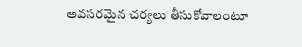అవసరమైన చర్యలు తీసుకోవాలంటూ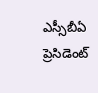ఎస్సీబీఏ ప్రెసిడెంట్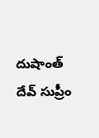దుషాంత్ దేవ్ సుప్రీం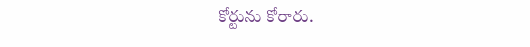కోర్టును కోరారు.